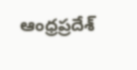ఆంధ్రప్రదేశ్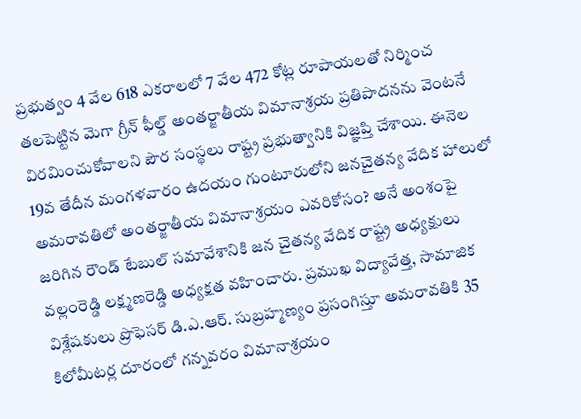ప్రభుత్వం 4 వేల 618 ఎకరాలలో 7 వేల 472 కోట్ల రూపాయలతో నిర్మించ తలపెట్టిన మెగా గ్రీన్ ఫీల్డ్ అంతర్జాతీయ విమానాశ్రయ ప్రతిపాదనను వెంటనే విరమించుకోవాలని పౌర సంస్థలు రాష్ట్ర ప్రభుత్వానికి విజ్ఞప్తి చేశాయి. ఈనెల 19వ తేదీన మంగళవారం ఉదయం గుంటూరులోని జనచైతన్య వేదిక హాలులో అమరావతిలో అంతర్జాతీయ విమానాశ్రయం ఎవరికోసం? అనే అంశంపై జరిగిన రౌండ్ టేబుల్ సమావేశానికి జన చైతన్య వేదిక రాష్ట్ర అధ్యక్షులు వల్లంరెడ్డి లక్ష్మణరెడ్డి అధ్యక్షత వహించారు. ప్రముఖ విద్యావేత్త, సామాజిక విశ్లేషకులు ప్రొఫెసర్ డి.ఎ.ఆర్. సుబ్రహ్మణ్యం ప్రసంగిస్తూ అమరావతికి 35 కిలోమీటర్ల దూరంలో గన్నవరం విమానాశ్రయం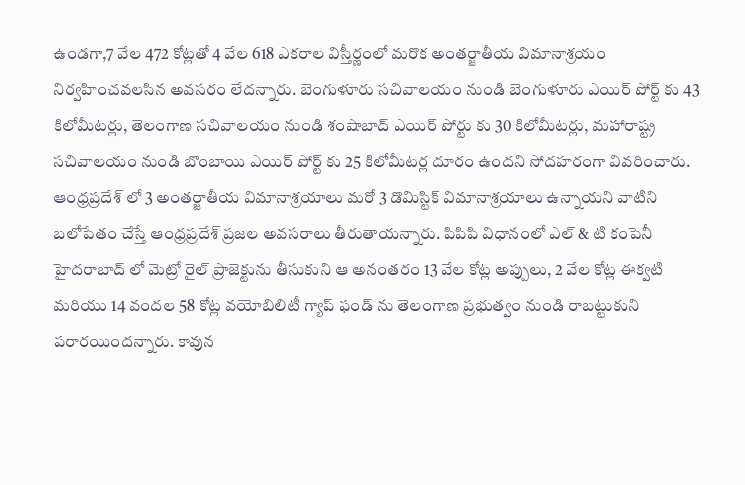ఉండగా,7 వేల 472 కోట్లతో 4 వేల 618 ఎకరాల విస్తీర్ణంలో మరొక అంతర్జాతీయ విమానాశ్రయం నిర్వహించవలసిన అవసరం లేదన్నారు. బెంగుళూరు సచివాలయం నుండి బెంగుళూరు ఎయిర్ పోర్ట్ కు 43 కిలోమీటర్లు, తెలంగాణ సచివాలయం నుండి శంషాబాద్ ఎయిర్ పోర్టు కు 30 కిలోమీటర్లు, మహారాష్ట్ర సచివాలయం నుండి బొంబాయి ఎయిర్ పోర్ట్ కు 25 కిలోమీటర్ల దూరం ఉందని సోదహరంగా వివరించారు. ఆంధ్రప్రదేశ్ లో 3 అంతర్జాతీయ విమానాశ్రయాలు మరో 3 డొమిస్టిక్ విమానాశ్రయాలు ఉన్నాయని వాటిని బలోపేతం చేస్తే ఆంధ్రప్రదేశ్ ప్రజల అవసరాలు తీరుతాయన్నారు. పిపిపి విధానంలో ఎల్ & టి కంపెనీ హైదరాబాద్ లో మెట్రో రైల్ ప్రాజెక్టును తీసుకుని ఆ అనంతరం 13 వేల కోట్ల అప్పులు, 2 వేల కోట్ల ఈక్వటి మరియు 14 వందల 58 కోట్ల వయోబిలిటీ గ్యాప్ ఫండ్ ను తెలంగాణ ప్రభుత్వం నుండి రాబట్టుకుని పరారయిందన్నారు. కావున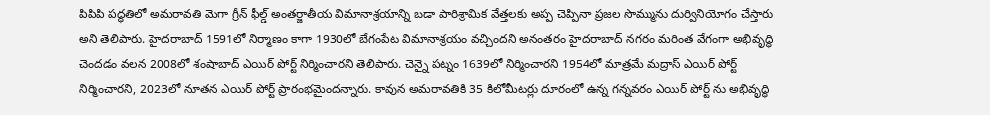పిపిపి పద్ధతిలో అమరావతి మెగా గ్రీన్ ఫీల్డ్ అంతర్జాతీయ విమానాశ్రయాన్ని బడా పారిశ్రామిక వేత్తలకు అప్ప చెప్పినా ప్రజల సొమ్మును దుర్వినియోగం చేస్తారు అని తెలిపారు. హైదరాబాద్ 1591లో నిర్మాణం కాగా 1930లో బేగంపేట విమానాశ్రయం వచ్చిందని అనంతరం హైదరాబాద్ నగరం మరింత వేగంగా అభివృద్ధి చెందడం వలన 2008లో శంషాబాద్ ఎయిర్ పోర్ట్ నిర్మించారని తెలిపారు. చెన్నై పట్నం 1639లో నిర్మించారని 1954లో మాత్రమే మద్రాస్ ఎయిర్ పోర్ట్ నిర్మించారని, 2023లో నూతన ఎయిర్ పోర్ట్ ప్రారంభమైందన్నారు. కావున అమరావతికి 35 కిలోమీటర్లు దూరంలో ఉన్న గన్నవరం ఎయిర్ పోర్ట్ ను అభివృద్ధి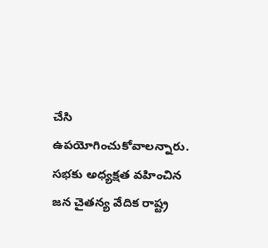చేసి ఉపయోగించుకోవాలన్నారు. సభకు అధ్యక్షత వహించిన జన చైతన్య వేదిక రాష్ట్ర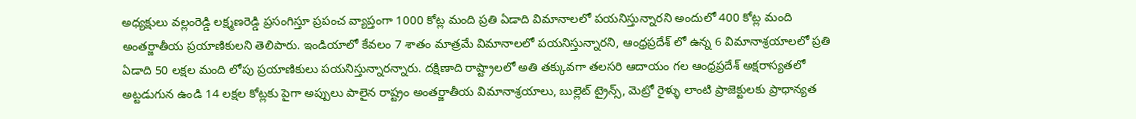అధ్యక్షులు వల్లంరెడ్డి లక్ష్మణరెడ్డి ప్రసంగిస్తూ ప్రపంచ వ్యాప్తంగా 1000 కోట్ల మంది ప్రతి ఏడాది విమానాలలో పయనిస్తున్నారని అందులో 400 కోట్ల మంది అంతర్జాతీయ ప్రయాణికులని తెలిపారు. ఇండియాలో కేవలం 7 శాతం మాత్రమే విమానాలలో పయనిస్తున్నారని, ఆంధ్రప్రదేశ్ లో ఉన్న 6 విమానాశ్రయాలలో ప్రతి ఏడాది 50 లక్షల మంది లోపు ప్రయాణికులు పయనిస్తున్నారన్నారు. దక్షిణాది రాష్ట్రాలలో అతి తక్కువగా తలసరి ఆదాయం గల ఆంధ్రప్రదేశ్ అక్షరాస్యతలో అట్టడుగున ఉండి 14 లక్షల కోట్లకు పైగా అప్పులు పాలైన రాష్ట్రం అంతర్జాతీయ విమానాశ్రయాలు, బుల్లెట్ ట్రైన్స్, మెట్రో రైళ్ళు లాంటి ప్రాజెక్టులకు ప్రాధాన్యత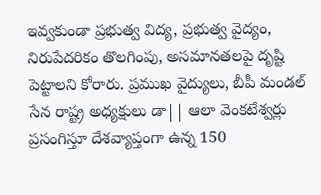ఇవ్వకుండా ప్రభుత్వ విద్య, ప్రభుత్వ వైద్యం, నిరుపేదరికం తొలగింపు, అసమానతలపై దృష్టి పెట్టాలని కోరారు. ప్రముఖ వైద్యులు, బీపీ మండల్ సేన రాష్ట్ర అధ్యక్షులు డా|| ఆలా వెంకటేశ్వర్లు ప్రసంగిస్తూ దేశవ్యాప్తంగా ఉన్న 150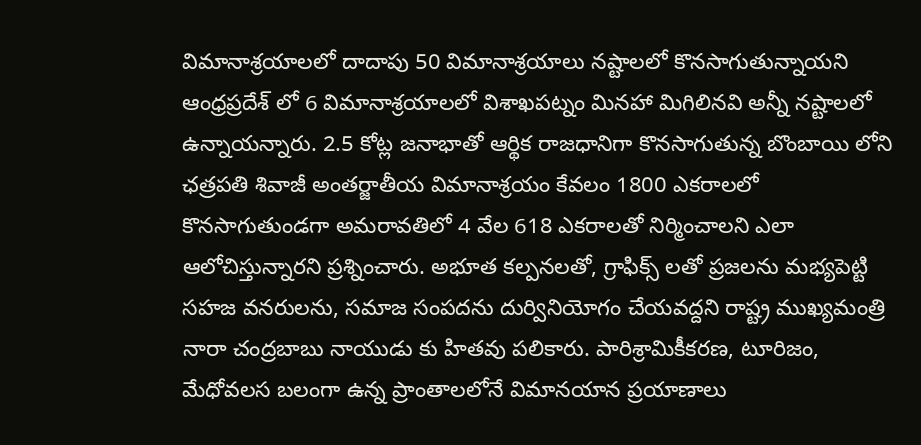విమానాశ్రయాలలో దాదాపు 50 విమానాశ్రయాలు నష్టాలలో కొనసాగుతున్నాయని ఆంధ్రప్రదేశ్ లో 6 విమానాశ్రయాలలో విశాఖపట్నం మినహా మిగిలినవి అన్నీ నష్టాలలో ఉన్నాయన్నారు. 2.5 కోట్ల జనాభాతో ఆర్థిక రాజధానిగా కొనసాగుతున్న బొంబాయి లోని ఛత్రపతి శివాజీ అంతర్జాతీయ విమానాశ్రయం కేవలం 1800 ఎకరాలలో కొనసాగుతుండగా అమరావతిలో 4 వేల 618 ఎకరాలతో నిర్మించాలని ఎలా ఆలోచిస్తున్నారని ప్రశ్నించారు. అభూత కల్పనలతో, గ్రాఫిక్స్ లతో ప్రజలను మభ్యపెట్టి సహజ వనరులను, సమాజ సంపదను దుర్వినియోగం చేయవద్దని రాష్ట్ర ముఖ్యమంత్రి నారా చంద్రబాబు నాయుడు కు హితవు పలికారు. పారిశ్రామికీకరణ, టూరిజం, మేధోవలస బలంగా ఉన్న ప్రాంతాలలోనే విమానయాన ప్రయాణాలు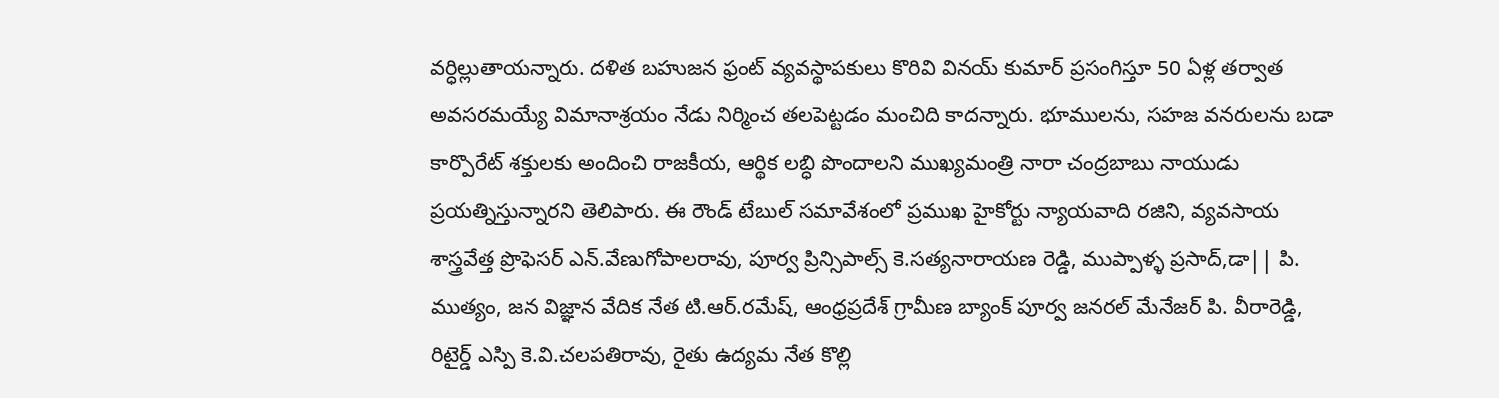వర్ధిల్లుతాయన్నారు. దళిత బహుజన ఫ్రంట్ వ్యవస్థాపకులు కొరివి వినయ్ కుమార్ ప్రసంగిస్తూ 50 ఏళ్ల తర్వాత అవసరమయ్యే విమానాశ్రయం నేడు నిర్మించ తలపెట్టడం మంచిది కాదన్నారు. భూములను, సహజ వనరులను బడా కార్పొరేట్ శక్తులకు అందించి రాజకీయ, ఆర్థిక లబ్ధి పొందాలని ముఖ్యమంత్రి నారా చంద్రబాబు నాయుడు ప్రయత్నిస్తున్నారని తెలిపారు. ఈ రౌండ్ టేబుల్ సమావేశంలో ప్రముఖ హైకోర్టు న్యాయవాది రజిని, వ్యవసాయ శాస్త్రవేత్త ప్రొఫెసర్ ఎన్.వేణుగోపాలరావు, పూర్వ ప్రిన్సిపాల్స్ కె.సత్యనారాయణ రెడ్డి, ముప్పాళ్ళ ప్రసాద్,డా|| పి. ముత్యం, జన విజ్ఞాన వేదిక నేత టి.ఆర్.రమేష్, ఆంధ్రప్రదేశ్ గ్రామీణ బ్యాంక్ పూర్వ జనరల్ మేనేజర్ పి. వీరారెడ్డి, రిటైర్డ్ ఎస్పి కె.వి.చలపతిరావు, రైతు ఉద్యమ నేత కొల్లి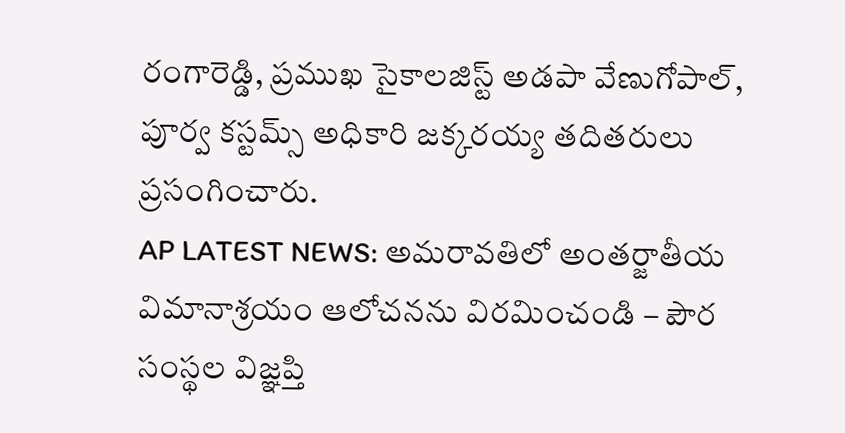రంగారెడ్డి, ప్రముఖ సైకాలజిస్ట్ అడపా వేణుగోపాల్, పూర్వ కస్టమ్స్ అధికారి జక్కరయ్య తదితరులు ప్రసంగించారు.
AP LATEST NEWS: అమరావతిలో అంతర్జాతీయ విమానాశ్రయం ఆలోచనను విరమించండి – పౌర సంస్థల విజ్ఞప్తి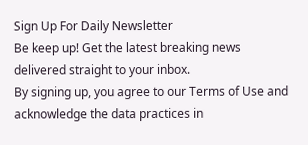Sign Up For Daily Newsletter
Be keep up! Get the latest breaking news delivered straight to your inbox.
By signing up, you agree to our Terms of Use and acknowledge the data practices in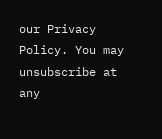our Privacy Policy. You may unsubscribe at any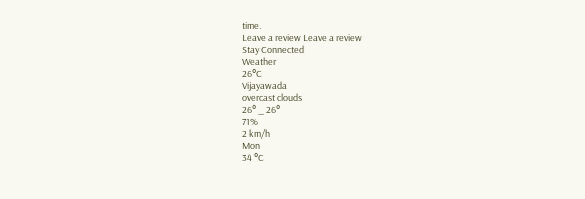time.
Leave a review Leave a review
Stay Connected
Weather
26°C
Vijayawada
overcast clouds
26° _ 26°
71%
2 km/h
Mon
34 °C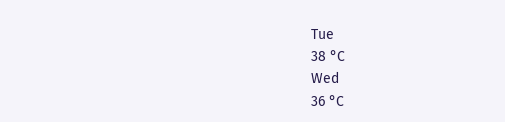Tue
38 °C
Wed
36 °C